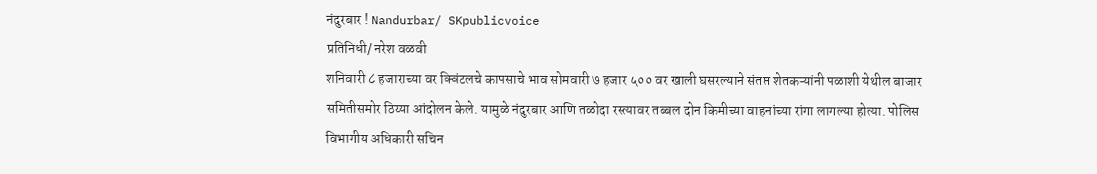नंदुरबार ! Nandurbar/ SKpublicvoice
प्रतिनिधी/ नरेश वळवी
शनिवारी ८ हजाराच्या वर क्विंटलचे कापसाचे भाव सोमवारी ७ हजार ५०० वर खाली घसरल्याने संतप्त शेतकऱ्यांनी पळाशी येथील बाजार समितीसमोर ठिय्या आंदोलन केले. यामुळे नंदुरबार आणि तळोदा रस्त्यावर तब्बल दोन किमीच्या वाहनांच्या रांगा लागल्या होत्या. पोलिस विभागीय अधिकारी सचिन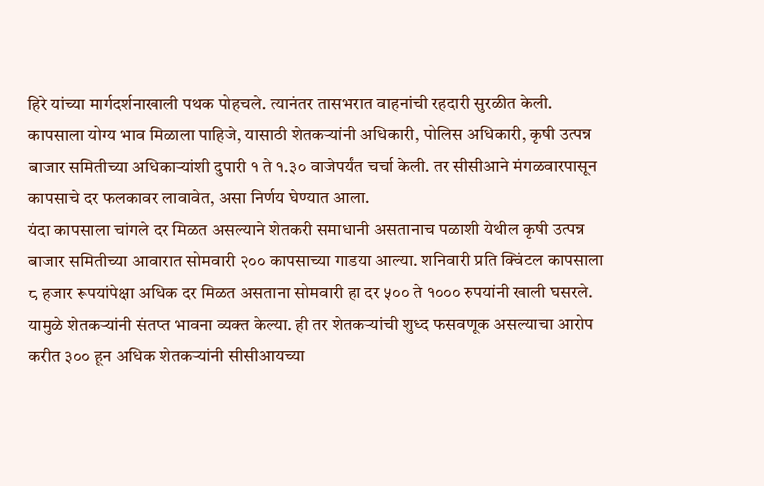हिरे यांच्या मार्गदर्शनाखाली पथक पोहचले. त्यानंतर तासभरात वाहनांची रहदारी सुरळीत केली. कापसाला योग्य भाव मिळाला पाहिजे, यासाठी शेतकऱ्यांनी अधिकारी, पोलिस अधिकारी, कृषी उत्पन्न बाजार समितीच्या अधिकाऱ्यांशी दुपारी १ ते १.३० वाजेपर्यंत चर्चा केली. तर सीसीआने मंगळवारपासून कापसाचे दर फलकावर लावावेत, असा निर्णय घेण्यात आला.
यंदा कापसाला चांगले दर मिळत असल्याने शेतकरी समाधानी असतानाच पळाशी येथील कृषी उत्पन्न बाजार समितीच्या आवारात सोमवारी २०० कापसाच्या गाडया आल्या. शनिवारी प्रति क्विंटल कापसाला ८ हजार रूपयांपेक्षा अधिक दर मिळत असताना सोमवारी हा दर ५०० ते १००० रुपयांनी खाली घसरले. यामुळे शेतकऱ्यांनी संतप्त भावना व्यक्त केल्या. ही तर शेतकऱ्यांची शुध्द फसवणूक असल्याचा आरोप करीत ३०० हून अधिक शेतकऱ्यांनी सीसीआयच्या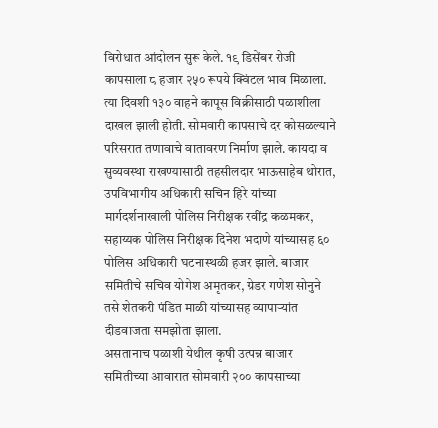विरोधात आंदोलन सुरू केले. १९ डिसेंबर रोजी कापसाला ८ हजार २५० रूपये क्विंटल भाव मिळाला.
त्या दिवशी १३० वाहने कापूस विक्रीसाठी पळाशीला दाखल झाली होती. सोमवारी कापसाचे दर कोसळल्याने परिसरात तणावाचे वातावरण निर्माण झाले. कायदा व सुव्यवस्था राखण्यासाठी तहसीलदार भाऊसाहेब थोरात, उपविभागीय अधिकारी सचिन हिरे यांच्या मार्गदर्शनाखाली पोलिस निरीक्षक रवींद्र कळमकर, सहाय्यक पोलिस निरीक्षक दिनेश भदाणे यांच्यासह ६० पोलिस अधिकारी घटनास्थळी हजर झाले. बाजार समितीचे सचिव योगेश अमृतकर, ग्रेडर गणेश सोनुने तसे शेतकरी पंडित माळी यांच्यासह व्यापाऱ्यांत दीडवाजता समझोता झाला.
असतानाच पळाशी येथील कृषी उत्पन्न बाजार समितीच्या आवारात सोमवारी २०० कापसाच्या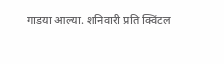गाडया आल्या. शनिवारी प्रति क्विंटल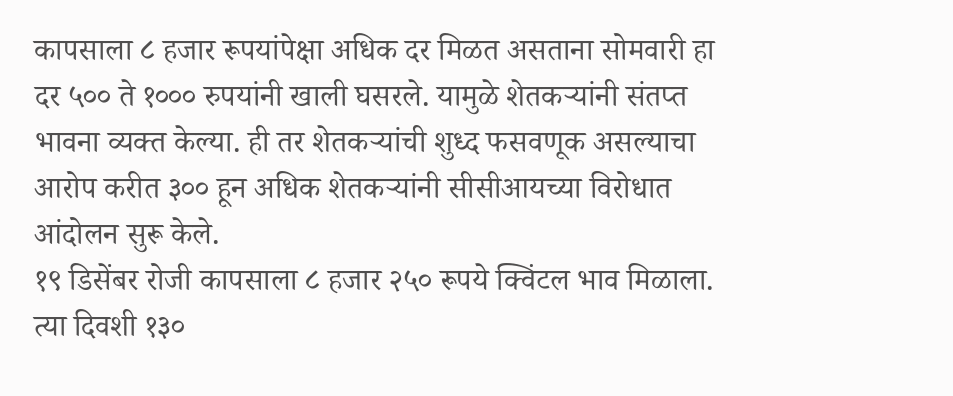कापसाला ८ हजार रूपयांपेक्षा अधिक दर मिळत असताना सोमवारी हा दर ५०० ते १००० रुपयांनी खाली घसरले. यामुळे शेतकऱ्यांनी संतप्त भावना व्यक्त केल्या. ही तर शेतकऱ्यांची शुध्द फसवणूक असल्याचा आरोप करीत ३०० हून अधिक शेतकऱ्यांनी सीसीआयच्या विरोधात आंदोलन सुरू केले.
१९ डिसेंबर रोजी कापसाला ८ हजार २५० रूपये क्विंटल भाव मिळाला. त्या दिवशी १३०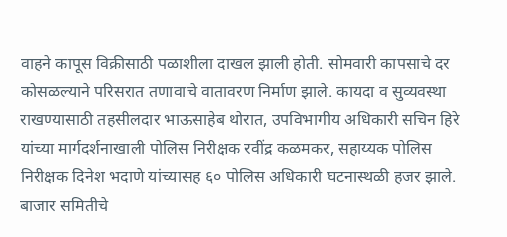वाहने कापूस विक्रीसाठी पळाशीला दाखल झाली होती. सोमवारी कापसाचे दर कोसळल्याने परिसरात तणावाचे वातावरण निर्माण झाले. कायदा व सुव्यवस्था राखण्यासाठी तहसीलदार भाऊसाहेब थोरात, उपविभागीय अधिकारी सचिन हिरे यांच्या मार्गदर्शनाखाली पोलिस निरीक्षक रवींद्र कळमकर, सहाय्यक पोलिस निरीक्षक दिनेश भदाणे यांच्यासह ६० पोलिस अधिकारी घटनास्थळी हजर झाले. बाजार समितीचे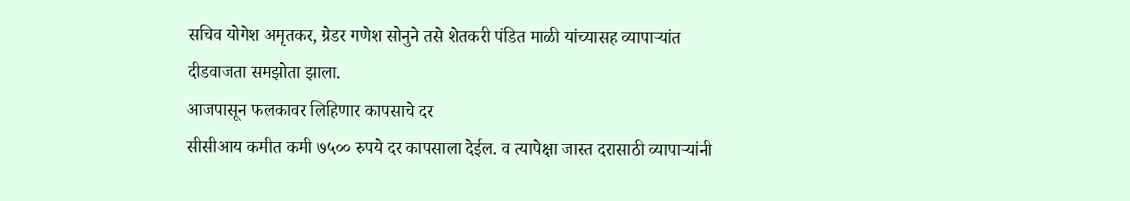सचिव योगेश अमृतकर, ग्रेडर गणेश सोनुने तसे शेतकरी पंडित माळी यांच्यासह व्यापाऱ्यांत दीडवाजता समझोता झाला.
आजपासून फलकावर लिहिणार कापसाचे दर
सीसीआय कमीत कमी ७५०० रुपये दर कापसाला देईल. व त्यापेक्षा जास्त दरासाठी व्यापाऱ्यांनी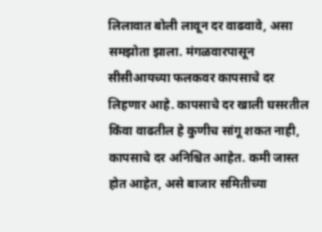लिलावात बोली लावून दर वाढवावे, असा समझोता झाला. मंगळवारपासून सीसीआयच्या फलकवर कापसाचे दर लिहणार आहे. कापसाचे दर खाली घसरतील किंवा वाढतील हे कुणीच सांगू शकत नाही, कापसाचे दर अनिश्चित आहेत. कमी जास्त होत आहेत, असे बाजार समितीच्या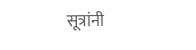सूत्रांनी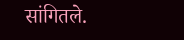सांगितले.